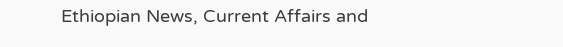Ethiopian News, Current Affairs and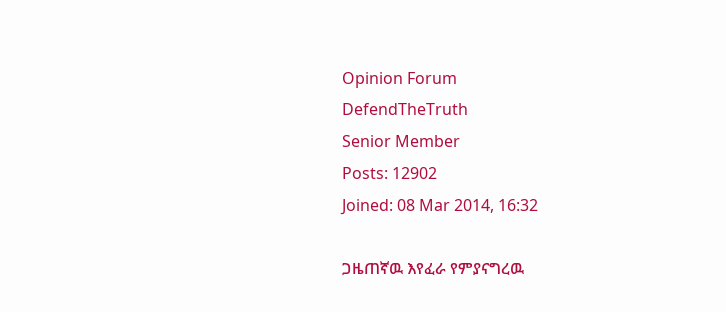Opinion Forum
DefendTheTruth
Senior Member
Posts: 12902
Joined: 08 Mar 2014, 16:32

ጋዜጠኛዉ እየፈራ የምያናግረዉ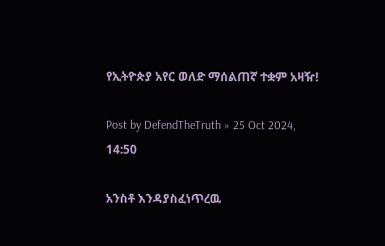የኢትዮጵያ አየር ወለድ ማሰልጠኛ ተቋም አዛዥ!

Post by DefendTheTruth » 25 Oct 2024, 14:50

አንስቶ እንዳያስፈነጥረዉ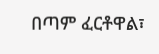በጣም ፈርቶዋል፣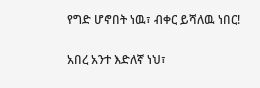የግድ ሆኖበት ነዉ፣ ብቀር ይሻለዉ ነበር!

አበረ አንተ እድለኛ ነህ፣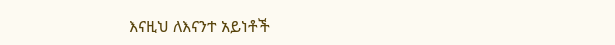እናዚህ ለእናንተ አይነቶች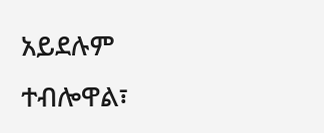አይደሉም ተብሎዋል፣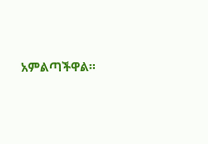አምልጣችዋል።